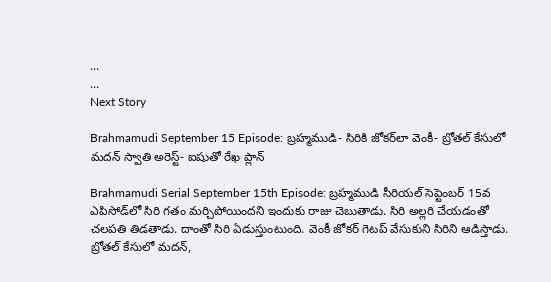...
...
Next Story

Brahmamudi September 15 Episode: బ్రహ్మముడి- సిరికి జోకర్‌లా వెంకీ- బ్రోతల్ కేసులో మదన్ స్వాతి అరెస్ట్- ఐషుతో రేఖ ప్లాన్

Brahmamudi Serial September 15th Episode: బ్రహ్మముడి సీరియల్ సెప్టెంబర్ 15వ ఎపిసోడ్‌‌లో సిరి గతం మర్చిపోయిందని ఇందుకు రాజు చెబుతాడు. సిరి అల్లరి చేయడంతో చలపతి తిడతాడు. దాంతో సిరి ఏడుస్తుంటుంది. వెంకీ జోకర్ గెటప్ వేసుకుని సిరిని ఆడిస్తాడు. బ్రోతల్ కేసులో మదన్,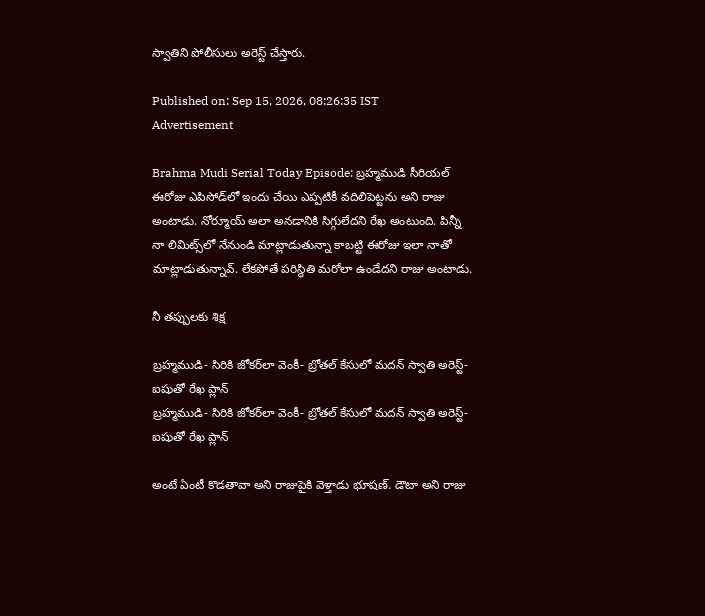స్వాతిని పోలీసులు అరెస్ట్ చేస్తారు.

Published on: Sep 15, 2026, 08:26:35 IST
Advertisement

Brahma Mudi Serial Today Episode: బ్రహ్మముడి సీరియల్ ఈరోజు ఎపిసోడ్‌లో ఇందు చేయి ఎప్పటికీ వదిలిపెట్టను అని రాజు అంటాడు. నోర్మూయ్ అలా అనడానికి సిగ్గులేదని రేఖ అంటుంది. పిన్నీ నా లిమిట్స్‌లో నేనుండి మాట్లాడుతున్నా కాబట్టి ఈరోజు ఇలా నాతో మాట్లాడుతున్నావ్. లేకపోతే పరిస్థితి మరోలా ఉండేదని రాజు అంటాడు.

నీ తప్పులకు శిక్ష

బ్రహ్మముడి- సిరికి జోకర్‌లా వెంకీ- బ్రోతల్ కేసులో మదన్ స్వాతి అరెస్ట్- ఐషుతో రేఖ ప్లాన్
బ్రహ్మముడి- సిరికి జోకర్‌లా వెంకీ- బ్రోతల్ కేసులో మదన్ స్వాతి అరెస్ట్- ఐషుతో రేఖ ప్లాన్

అంటే ఏంటీ కొడతావా అని రాజుపైకి వెళ్తాడు భూషణ్. డౌటా అని రాజు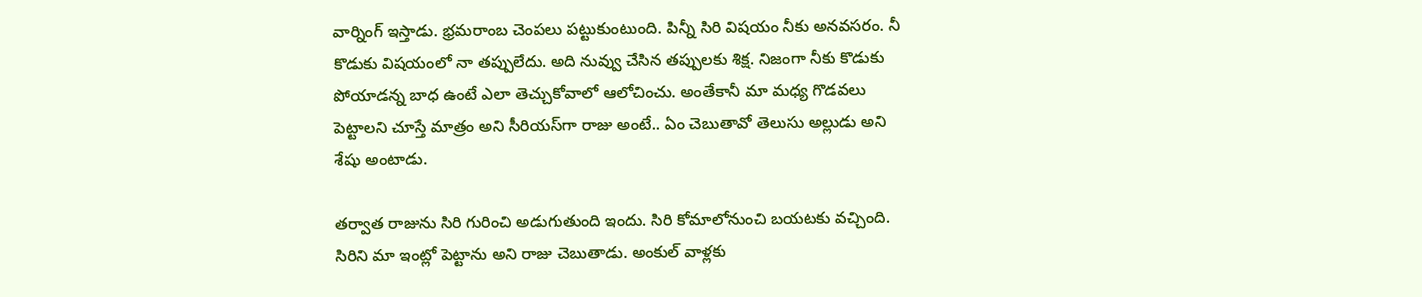వార్నింగ్ ఇస్తాడు. భ్రమరాంబ చెంపలు పట్టుకుంటుంది. పిన్నీ సిరి విషయం నీకు అనవసరం. నీ కొడుకు విషయంలో నా తప్పులేదు. అది నువ్వు చేసిన తప్పులకు శిక్ష. నిజంగా నీకు కొడుకు పోయాడన్న బాధ ఉంటే ఎలా తెచ్చుకోవాలో ఆలోచించు. అంతేకానీ మా మధ్య గొడవలు పెట్టాలని చూస్తే మాత్రం అని సీరియస్‌గా రాజు అంటే.. ఏం చెబుతావో తెలుసు అల్లుడు అని శేషు అంటాడు.

తర్వాత రాజును సిరి గురించి అడుగుతుంది ఇందు. సిరి కోమాలోనుంచి బయటకు వచ్చింది. సిరిని మా ఇంట్లో పెట్టాను అని రాజు చెబుతాడు. అంకుల్ వాళ్లకు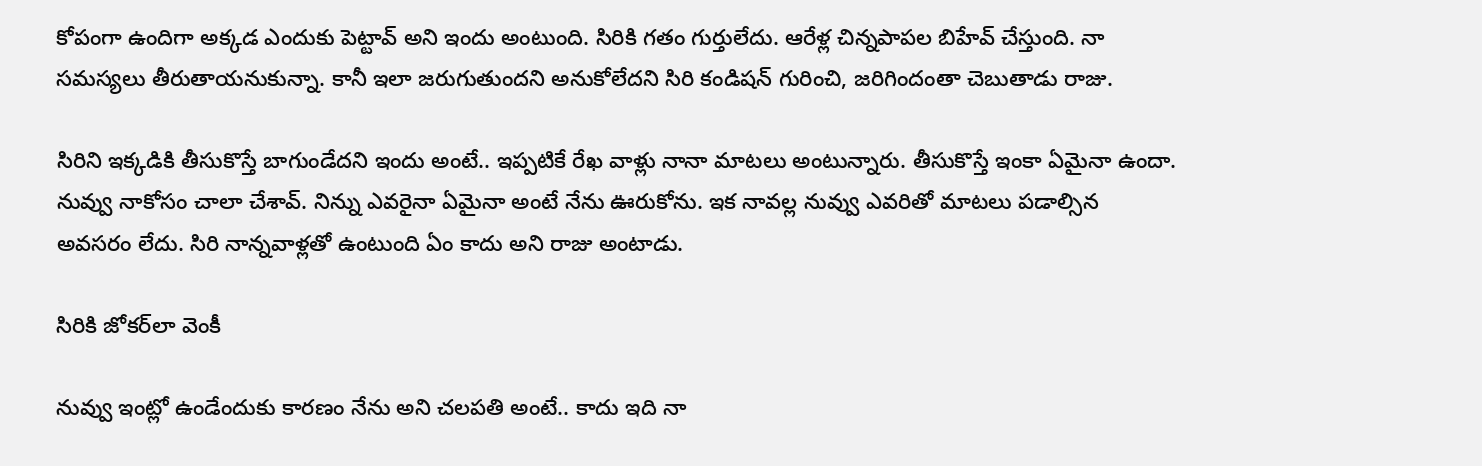కోపంగా ఉందిగా అక్కడ ఎందుకు పెట్టావ్ అని ఇందు అంటుంది. సిరికి గతం గుర్తులేదు. ఆరేళ్ల చిన్నపాపల బిహేవ్ చేస్తుంది. నా సమస్యలు తీరుతాయనుకున్నా. కానీ ఇలా జరుగుతుందని అనుకోలేదని సిరి కండిషన్ గురించి, జరిగిందంతా చెబుతాడు రాజు.

సిరిని ఇక్కడికి తీసుకొస్తే బాగుండేదని ఇందు అంటే.. ఇప్పటికే రేఖ వాళ్లు నానా మాటలు అంటున్నారు. తీసుకొస్తే ఇంకా ఏమైనా ఉందా. నువ్వు నాకోసం చాలా చేశావ్. నిన్ను ఎవరైనా ఏమైనా అంటే నేను ఊరుకోను. ఇక నావల్ల నువ్వు ఎవరితో మాటలు పడాల్సిన అవసరం లేదు. సిరి నాన్నవాళ్లతో ఉంటుంది ఏం కాదు అని రాజు అంటాడు.

సిరికి జోకర్‌లా వెంకీ

నువ్వు ఇంట్లో ఉండేందుకు కారణం నేను అని చలపతి అంటే.. కాదు ఇది నా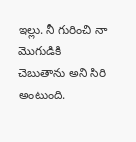ఇల్లు. నీ గురించి నా మొగుడికి చెబుతాను అని సిరి అంటుంది.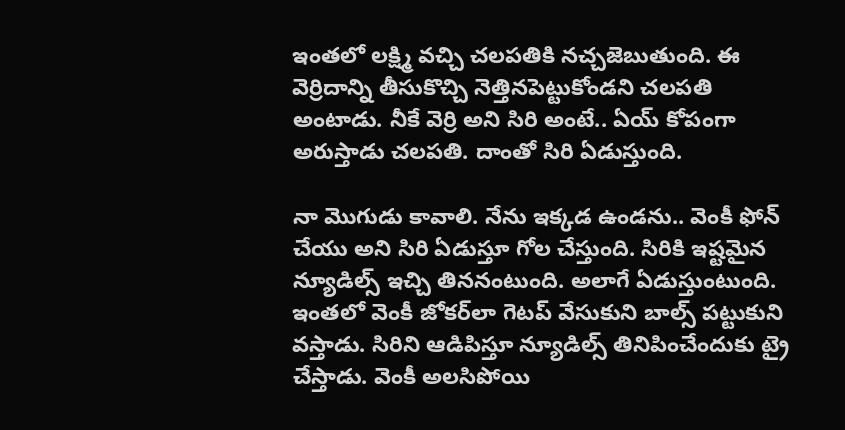ఇంతలో లక్ష్మి వచ్చి చలపతికి నచ్చజెబుతుంది. ఈ వెర్రిదాన్ని తీసుకొచ్చి నెత్తినపెట్టుకోండని చలపతి అంటాడు. నీకే వెర్రి అని సిరి అంటే.. ఏయ్ కోపంగా అరుస్తాడు చలపతి. దాంతో సిరి ఏడుస్తుంది.

నా మొగుడు కావాలి. నేను ఇక్కడ ఉండను.. వెంకీ ఫోన్ చేయు అని సిరి ఏడుస్తూ గోల చేస్తుంది. సిరికి ఇష్టమైన న్యూడిల్స్ ఇచ్చి తిననంటుంది. అలాగే ఏడుస్తుంటుంది. ఇంతలో వెంకీ జోకర్‌లా గెటప్ వేసుకుని బాల్స్ పట్టుకుని వస్తాడు. సిరిని ఆడిపిస్తూ న్యూడిల్స్ తినిపించేందుకు ట్రై చేస్తాడు. వెంకీ అలసిపోయి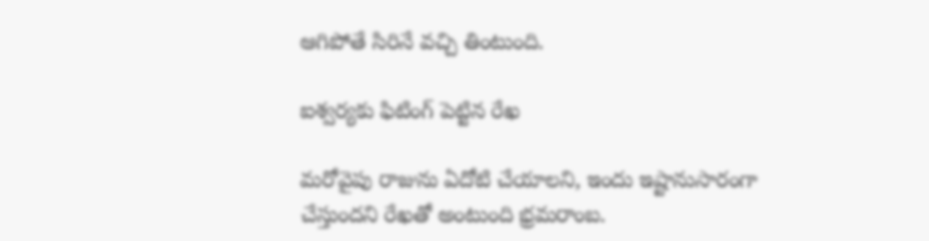ఆగిపోతే సిరినే వచ్చి తింటుంది.

ఐశ్వర్యకు ఫిటింగ్ పెట్టిన రేఖ

మరోవైపు రాజును ఏదోటి చేయాలని, ఇందు ఇష్టానుసారంగా చేస్తుందని రేఖతో అంటుంది భ్రమరాంబ.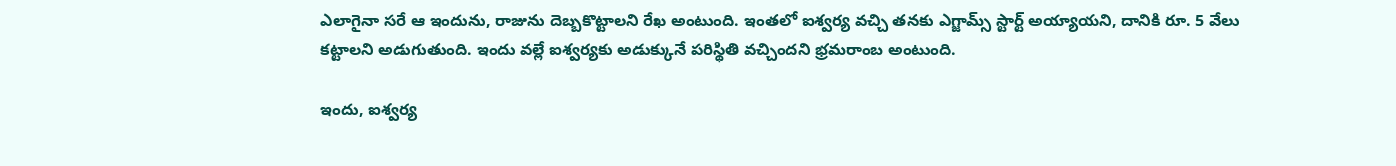ఎలాగైనా సరే ఆ ఇందును, రాజును దెబ్బకొట్టాలని రేఖ అంటుంది. ఇంతలో ఐశ్వర్య వచ్చి తనకు ఎగ్జామ్స్ స్టార్ట్ అయ్యాయని, దానికి రూ. 5 వేలు కట్టాలని అడుగుతుంది. ఇందు వల్లే ఐశ్వర్యకు అడుక్కునే పరిస్థితి వచ్చిందని భ్రమరాంబ అంటుంది.

ఇందు, ఐశ్వర్య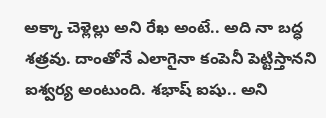అక్కా చెళ్లెల్లు అని రేఖ అంటే.. అది నా బద్ధ శత్రవు. దాంతోనే ఎలాగైనా కంపెనీ పెట్టిస్తానని ఐశ్వర్య అంటుంది. శభాష్ ఐషు.. అని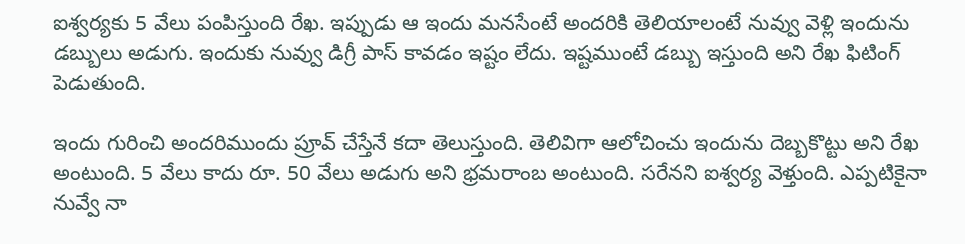ఐశ్వర్యకు 5 వేలు పంపిస్తుంది రేఖ. ఇప్పుడు ఆ ఇందు మనసేంటే అందరికి తెలియాలంటే నువ్వు వెళ్లి ఇందును డబ్బులు అడుగు. ఇందుకు నువ్వు డిగ్రీ పాస్ కావడం ఇష్టం లేదు. ఇష్టముంటే డబ్బు ఇస్తుంది అని రేఖ ఫిటింగ్ పెడుతుంది.

ఇందు గురించి అందరిముందు ప్రూవ్ చేస్తేనే కదా తెలుస్తుంది. తెలివిగా ఆలోచించు ఇందును దెబ్బకొట్టు అని రేఖ అంటుంది. 5 వేలు కాదు రూ. 50 వేలు అడుగు అని భ్రమరాంబ అంటుంది. సరేనని ఐశ్వర్య వెళ్తుంది. ఎప్పటికైనా నువ్వే నా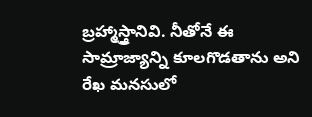బ్రహ్మాస్త్రానివి. నీతోనే ఈ సామ్రాజ్యాన్ని కూలగొడతాను అని రేఖ మనసులో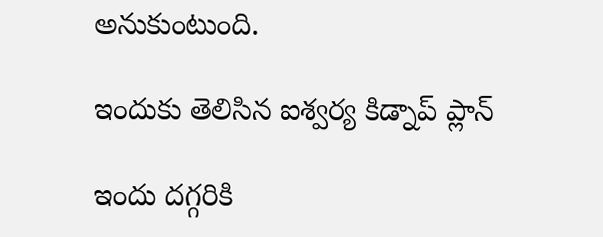అనుకుంటుంది.

ఇందుకు తెలిసిన ఐశ్వర్య కిడ్నాప్ ప్లాన్

ఇందు దగ్గరికి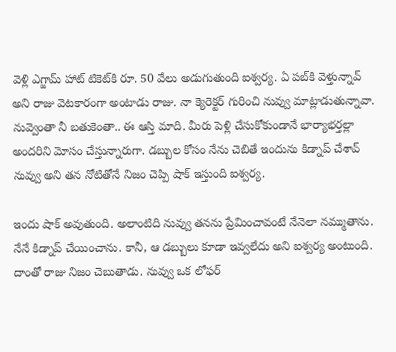వెళ్లి ఎగ్జామ్ హాట్ టికెట్‌కి రూ. 50 వేలు అడుగుతుంది ఐశ్వర్య. ఏ పబ్‌కి వెళ్తున్నావ్ అని రాజు వెటకారంగా అంటాడు రాజు. నా క్యెరెక్టర్ గురించి నువ్వు మాట్లాడుతున్నావా. నువ్వెంతా నీ బతుకెంతా.. ఈ ఆస్తి మాది. మీరు పెళ్లి చేసుకోకుండానే భార్యాభర్తల్లా అందరిని మోసం చేస్తున్నారుగా. డబ్బుల కోసం నేను చెబితే ఇందును కిడ్నాప్ చేశావ్ నువ్వు అని తన నోటితోనే నిజం చెప్పి షాక్ ఇస్తుంది ఐశ్వర్య.

ఇందు షాక్ అవుతుంది. అలాంటిది నువ్వు తనను ప్రేమించావంటే నేనెలా నమ్ముతాను. నేనే కిడ్నాప్ చేయించాను. కానీ, ఆ డబ్బులు కూడా ఇవ్వలేదు అని ఐశ్వర్య అంటుంది. దాంతో రాజు నిజం చెబుతాడు. నువ్వు ఒక లోఫర్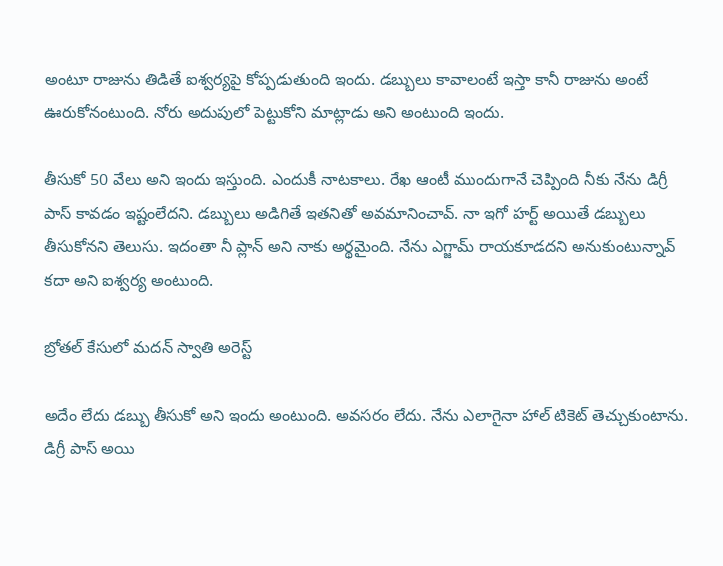అంటూ రాజును తిడితే ఐశ్వర్యపై కోప్పడుతుంది ఇందు. డబ్బులు కావాలంటే ఇస్తా కానీ రాజును అంటే ఊరుకోనంటుంది. నోరు అదుపులో పెట్టుకోని మాట్లాడు అని అంటుంది ఇందు.

తీసుకో 50 వేలు అని ఇందు ఇస్తుంది. ఎందుకీ నాటకాలు. రేఖ ఆంటీ ముందుగానే చెప్పింది నీకు నేను డిగ్రీ పాస్ కావడం ఇష్టంలేదని. డబ్బులు అడిగితే ఇతనితో అవమానించావ్. నా ఇగో హర్ట్ అయితే డబ్బులు తీసుకోనని తెలుసు. ఇదంతా నీ ప్లాన్ అని నాకు అర్థమైంది. నేను ఎగ్జామ్ రాయకూడదని అనుకుంటున్నావ్ కదా అని ఐశ్వర్య అంటుంది.

బ్రోతల్ కేసులో మదన్ స్వాతి అరెస్ట్

అదేం లేదు డబ్బు తీసుకో అని ఇందు అంటుంది. అవసరం లేదు. నేను ఎలాగైనా హాల్ టికెట్ తెచ్చుకుంటాను. డిగ్రీ పాస్ అయి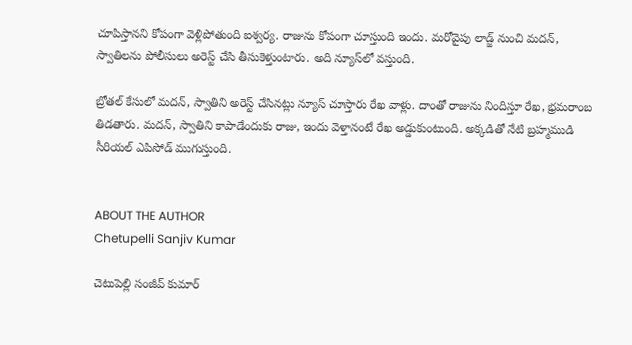చూపిస్తానని కోపంగా వెళ్లిపోతుంది ఐశ్వర్య. రాజును కోపంగా చూస్తుంది ఇందు. మరోవైపు లాడ్జ్ నుంచి మదన్, స్వాతిలను పోలీసులు అరెస్ట్ చేసి తీసుకెళ్తుంటారు. అది న్యూస్‌లో వస్తుంది.

బ్రోతల్ కేసులో మదన్, స్వాతిని అరెస్ట్ చేసినట్లు న్యూస్ చూస్తారు రేఖ వాళ్లు. దాంతో రాజును నిందిస్తూ రేఖ, భ్రమరాంబ తిడతారు. మదన్, స్వాతిని కాపాడేందుకు రాజు, ఇందు వెళ్తానంటే రేఖ అడ్డుకుంటుంది. అక్కడితో నేటి బ్రహ్మముడి సీరియల్ ఎపిసోడ్ ముగుస్తుంది.


ABOUT THE AUTHOR
Chetupelli Sanjiv Kumar

చెటుపెల్లి సంజీవ్ కుమార్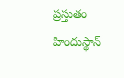ప్రస్తుతం హిందుస్థాన్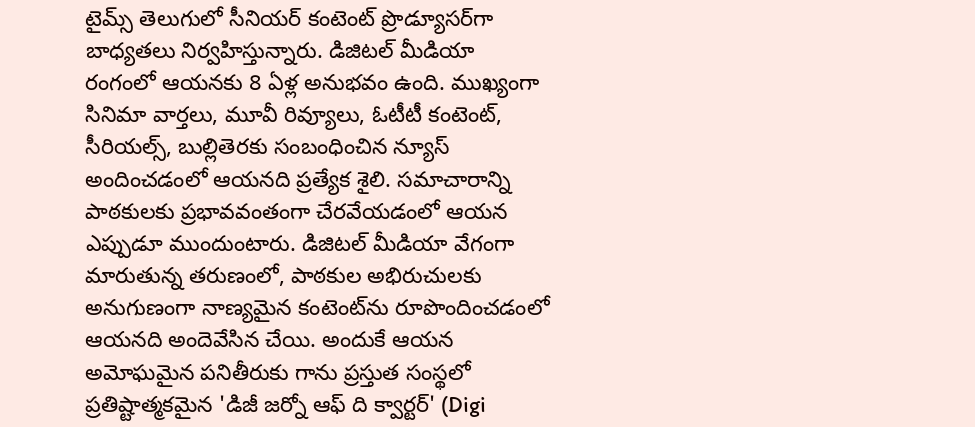టైమ్స్ తెలుగులో సీనియర్ కంటెంట్ ప్రొడ్యూసర్‌గా బాధ్యతలు నిర్వహిస్తున్నారు. డిజిటల్ మీడియా రంగంలో ఆయనకు 8 ఏళ్ల అనుభవం ఉంది. ముఖ్యంగా సినిమా వార్తలు, మూవీ రివ్యూలు, ఓటీటీ కంటెంట్, సీరియల్స్, బుల్లితెరకు సంబంధించిన న్యూస్ అందించడంలో ఆయనది ప్రత్యేక శైలి. సమాచారాన్ని పాఠకులకు ప్రభావవంతంగా చేరవేయడంలో ఆయన ఎప్పుడూ ముందుంటారు. డిజిటల్ మీడియా వేగంగా మారుతున్న తరుణంలో, పాఠకుల అభిరుచులకు అనుగుణంగా నాణ్యమైన కంటెంట్‌ను రూపొందించడంలో ఆయనది అందెవేసిన చేయి. అందుకే ఆయన అమోఘమైన పనితీరుకు గాను ప్రస్తుత సంస్థలో ప్రతిష్టాత్మకమైన 'డిజీ జర్నో ఆఫ్ ది క్వార్టర్' (Digi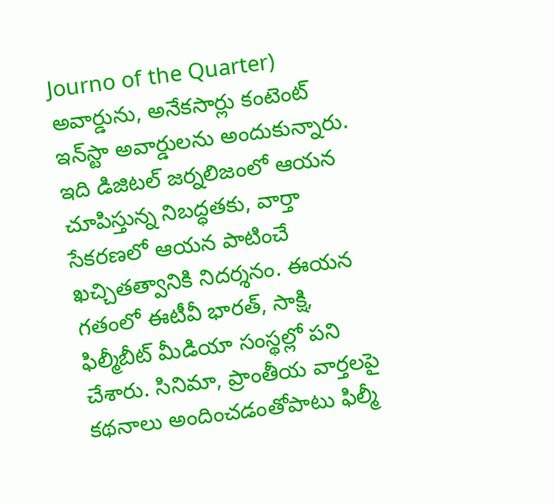Journo of the Quarter) అవార్డును, అనేకసార్లు కంటెంట్ ఇన్‌స్టా అవార్డులను అందుకున్నారు. ఇది డిజిటల్ జర్నలిజంలో ఆయన చూపిస్తున్న నిబద్ధతకు, వార్తా సేకరణలో ఆయన పాటించే ఖచ్చితత్వానికి నిదర్శనం. ఈయన గతంలో ఈటీవీ భారత్, సాక్షి, ఫిల్మీబీట్ మీడియా సంస్థల్లో పని చేశారు. సినిమా, ప్రాంతీయ వార్తలపై కథనాలు అందించడంతోపాటు ఫిల్మీ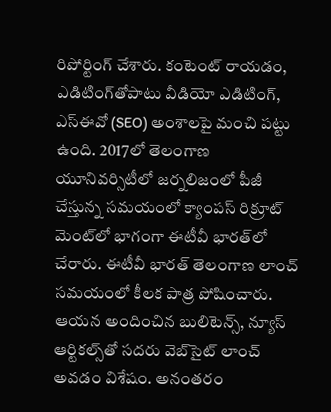రిపోర్టింగ్ చేశారు. కంటెంట్ రాయడం, ఎడిటింగ్‌తోపాటు వీడియో ఎడిటింగ్, ఎస్‌ఈవో (SEO) అంశాలపై మంచి పట్టు ఉంది. 2017లో తెలంగాణ యూనివర్సిటీలో జర్నలిజంలో పీజీ చేస్తున్న సమయంలో క్యాంపస్ రిక్రూట్ మెంట్‌లో భాగంగా ఈటీవీ భారత్‌లో చేరారు. ఈటీవీ భారత్ తెలంగాణ లాంచ్ సమయంలో కీలక పాత్ర పోషించారు. ఆయన అందించిన బులిటెన్స్, న్యూస్ ఆర్టికల్స్‌తో సదరు వెబ్‌సైట్ లాంచ్ అవడం విశేషం. అనంతరం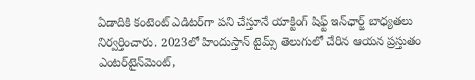ఏడాదికి కంటెంట్ ఎడిటర్‌గా పని చేస్తూనే యాక్టింగ్ షిఫ్ట్ ఇన్‌ఛార్జ్ బాధ్యతలు నిర్వర్తించారు. 2023లో హిందుస్తాన్ టైమ్స్ తెలుగులో చేరిన ఆయన ప్రస్తుతం ఎంటర్‌టైన్‌మెంట్,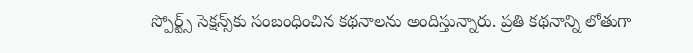స్పోర్ట్స్ సెక్షన్స్‌కు సంబంధించిన కథనాలను అందిస్తున్నారు. ప్రతి కథనాన్ని లోతుగా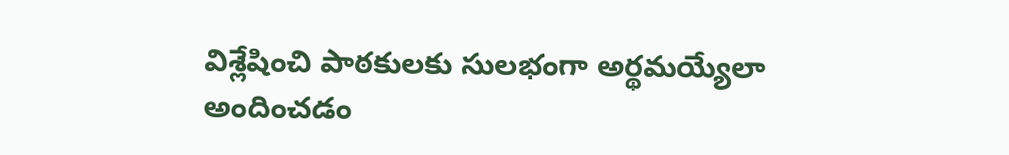విశ్లేషించి పాఠకులకు సులభంగా అర్థమయ్యేలా అందించడం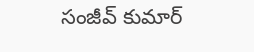సంజీవ్ కుమార్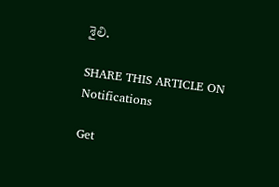శైలి.

SHARE THIS ARTICLE ON
Notifications

Get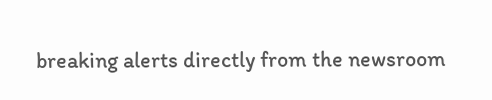breaking alerts directly from the newsroom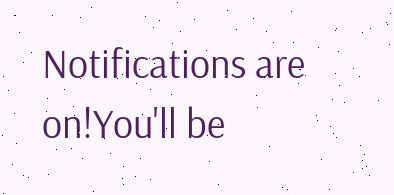Notifications are on!You'll be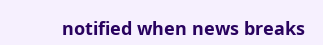notified when news breaks